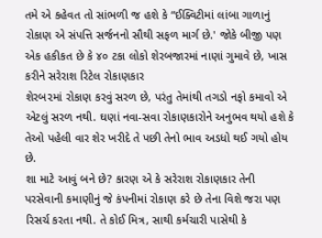તમે એ કહેવત તો સાંભળી જ હશે કે “ઈક્વિટીમાં લાંબા ગાળાનું રોકાણ એ સંપત્તિ સર્જનનો સૌથી સફળ માર્ગ છે.' જોકે બીજી પણ એક હકીકત છે કે ૪૦ ટકા લોકો શેરબજારમાં નાણાં ગુમાવે છે, ખાસ કરીને સરેરાશ રિટેલ રોકાણકાર
શેરબ૨માં રોકાણ કરવું સરળ છે, પરંતુ તેમાંથી તગડો નફો કમાવો એ એટલું સરળ નથી. ઘણાં નવા-સવા રોકાણકારોને અનુભવ થયો હશે કે તેઓ પહેલી વાર શેર ખરીદે તે પછી તેનો ભાવ અડધો થઈ ગયો હોય છે.
શા માટે આવું બને છે? કારણ એ કે સરેરાશ રોકાણકાર તેની પરસેવાની કમાણીનું જે કંપનીમાં રોકાણ કરે છે તેના વિશે જરા પણ રિસર્ચ કરતા નથી. તે કોઈ મિત્ર, સાથી કર્મચારી પાસેથી કે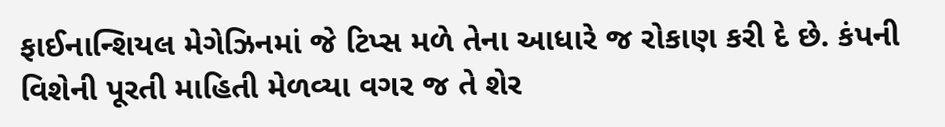ફાઈનાન્શિયલ મેગેઝિનમાં જે ટિપ્સ મળે તેના આધારે જ રોકાણ કરી દે છે. કંપની વિશેની પૂરતી માહિતી મેળવ્યા વગર જ તે શેર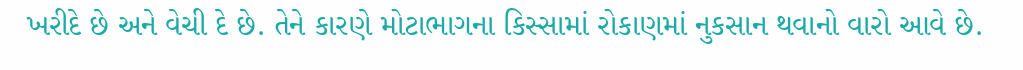ખરીદે છે અને વેચી દે છે. તેને કારણે મોટાભાગના કિસ્સામાં રોકાણમાં નુકસાન થવાનો વારો આવે છે.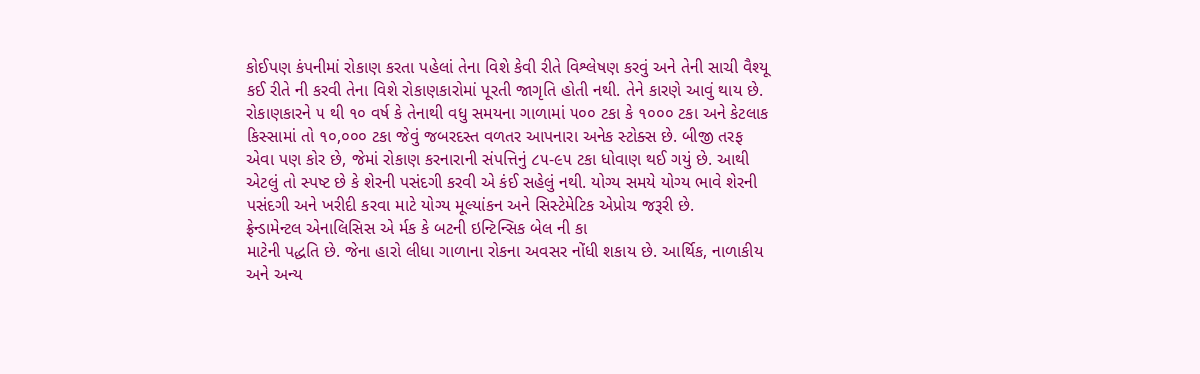કોઈપણ કંપનીમાં રોકાણ કરતા પહેલાં તેના વિશે કેવી રીતે વિશ્લેષણ કરવું અને તેની સાચી વૈશ્યૂ કઈ રીતે ની કરવી તેના વિશે રોકાણકારોમાં પૂરતી જાગૃતિ હોતી નથી. તેને કારણે આવું થાય છે.
રોકાણકારને ૫ થી ૧૦ વર્ષ કે તેનાથી વધુ સમયના ગાળામાં ૫૦૦ ટકા કે ૧૦૦૦ ટકા અને કેટલાક કિસ્સામાં તો ૧૦,૦૦૦ ટકા જેવું જબરદસ્ત વળતર આપનારા અનેક સ્ટોક્સ છે. બીજી તરફ એવા પણ કોર છે, જેમાં રોકાણ કરનારાની સંપત્તિનું ૮૫-૯૫ ટકા ધોવાણ થઈ ગયું છે. આથી એટલું તો સ્પષ્ટ છે કે શેરની પસંદગી કરવી એ કંઈ સહેલું નથી. યોગ્ય સમયે યોગ્ય ભાવે શેરની પસંદગી અને ખરીદી કરવા માટે યોગ્ય મૂલ્યાંકન અને સિસ્ટેમેટિક એપ્રોચ જરૂરી છે.
ફ્રેન્ડામેન્ટલ એનાલિસિસ એ ર્મક કે બટની ઇન્ટિન્સિક બેલ ની કા
માટેની પદ્ધતિ છે. જેના હારો લીધા ગાળાના રોકના અવસર નોંધી શકાય છે. આર્થિક, નાળાકીય અને અન્ય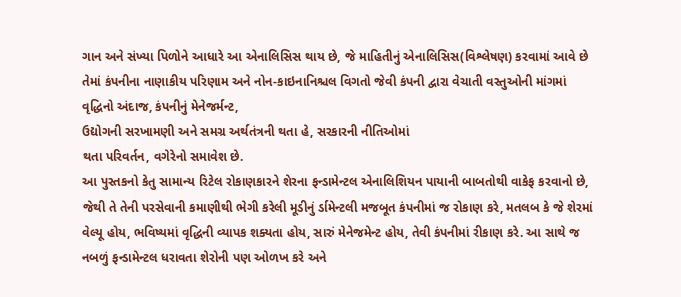ગાન અને સંખ્યા પિળોને આધારે આ એનાલિસિસ થાય છે, જે માહિતીનું એનાલિસિસ(વિશ્લેષણ) કરવામાં આવે છે તેમાં કંપનીના નાણાકીય પરિણામ અને નોન-કાઇનાનિશ્ચલ વિગતો જેવી કંપની દ્વારા વેચાતી વસ્તુઓની માંગમાં વૃદ્ધિનો અંદાજ, કંપનીનું મેનેજર્મન્ટ,
ઉદ્યોગની સરખામણી અને સમગ્ર અર્થતંત્રની થતા હે, સરકારની નીતિઓમાં
થતા પરિવર્તન, વગેરેનો સમાવેશ છે.
આ પુસ્તકનો કેતુ સામાન્ય રિટેલ રોકાણકારને શેરના ફન્ડામેન્ટલ એનાલિશિયન પાયાની બાબતોથી વાકેફ કરવાનો છે, જેથી તે તેની પરસેવાની કમાણીથી ભેગી કરેલી મૂડીનું ર્ડામેન્ટલી મજબૂત કંપનીમાં જ રોકાણ કરે, મતલબ કે જે શેરમાં વેલ્યૂ હોય, ભવિષ્યમાં વૃદ્ધિની વ્યાપક શક્યતા હોય, સારું મેનેજમેન્ટ હોય, તેવી કંપનીમાં રીકાણ કરે. આ સાથે જ નબળું ફન્ડામેન્ટલ ધરાવતા શેરોની પણ ઓળખ કરે અને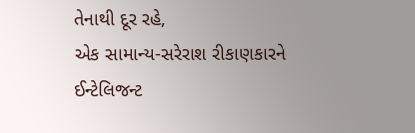તેનાથી દૂર રહે,
એક સામાન્ય-સરેરાશ રીકાણકારને ઈન્ટેલિજન્ટ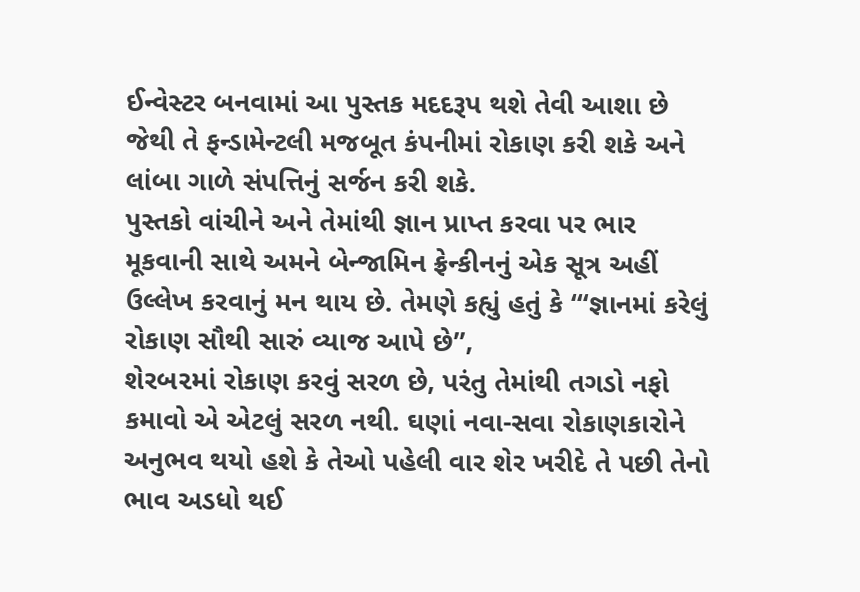ઈન્વેસ્ટર બનવામાં આ પુસ્તક મદદરૂપ થશે તેવી આશા છે જેથી તે ફન્ડામેન્ટલી મજબૂત કંપનીમાં રોકાણ કરી શકે અને લાંબા ગાળે સંપત્તિનું સર્જન કરી શકે.
પુસ્તકો વાંચીને અને તેમાંથી જ્ઞાન પ્રાપ્ત કરવા પર ભાર મૂકવાની સાથે અમને બેન્જામિન ફ્રેન્કીનનું એક સૂત્ર અહીં ઉલ્લેખ કરવાનું મન થાય છે. તેમણે કહ્યું હતું કે ‘“જ્ઞાનમાં કરેલું રોકાણ સૌથી સારું વ્યાજ આપે છે”,
શેરબ૨માં રોકાણ કરવું સરળ છે, પરંતુ તેમાંથી તગડો નફો કમાવો એ એટલું સરળ નથી. ઘણાં નવા-સવા રોકાણકારોને અનુભવ થયો હશે કે તેઓ પહેલી વાર શેર ખરીદે તે પછી તેનો ભાવ અડધો થઈ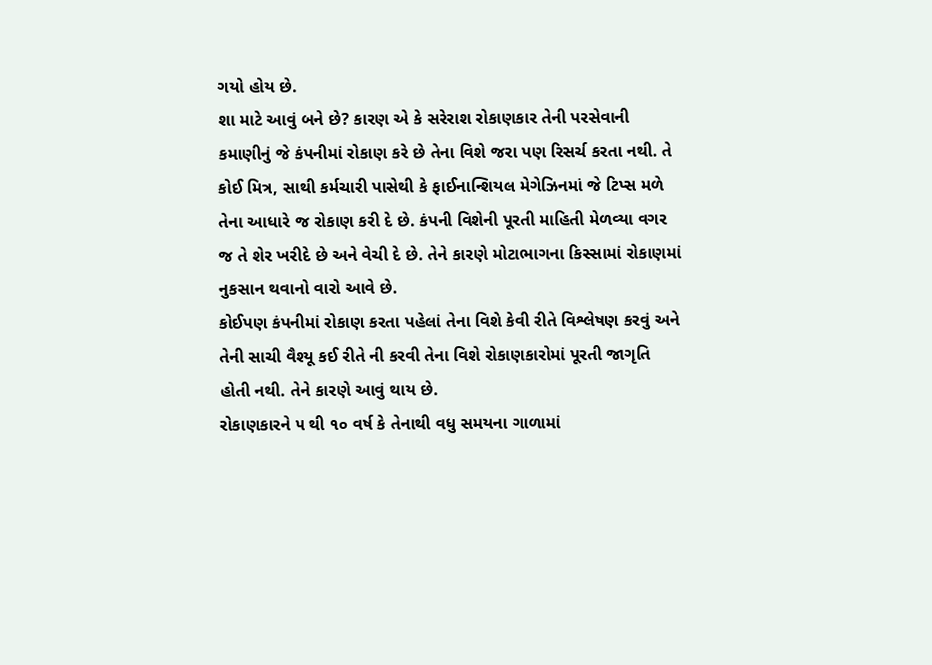ગયો હોય છે.
શા માટે આવું બને છે? કારણ એ કે સરેરાશ રોકાણકાર તેની પરસેવાની કમાણીનું જે કંપનીમાં રોકાણ કરે છે તેના વિશે જરા પણ રિસર્ચ કરતા નથી. તે કોઈ મિત્ર, સાથી કર્મચારી પાસેથી કે ફાઈનાન્શિયલ મેગેઝિનમાં જે ટિપ્સ મળે તેના આધારે જ રોકાણ કરી દે છે. કંપની વિશેની પૂરતી માહિતી મેળવ્યા વગર જ તે શેર ખરીદે છે અને વેચી દે છે. તેને કારણે મોટાભાગના કિસ્સામાં રોકાણમાં નુકસાન થવાનો વારો આવે છે.
કોઈપણ કંપનીમાં રોકાણ કરતા પહેલાં તેના વિશે કેવી રીતે વિશ્લેષણ કરવું અને તેની સાચી વૈશ્યૂ કઈ રીતે ની કરવી તેના વિશે રોકાણકારોમાં પૂરતી જાગૃતિ હોતી નથી. તેને કારણે આવું થાય છે.
રોકાણકારને ૫ થી ૧૦ વર્ષ કે તેનાથી વધુ સમયના ગાળામાં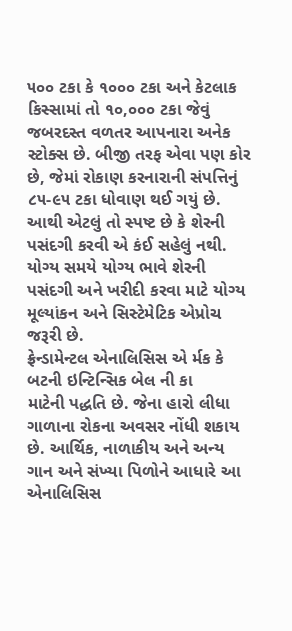૫૦૦ ટકા કે ૧૦૦૦ ટકા અને કેટલાક કિસ્સામાં તો ૧૦,૦૦૦ ટકા જેવું જબરદસ્ત વળતર આપનારા અનેક સ્ટોક્સ છે. બીજી તરફ એવા પણ કોર છે, જેમાં રોકાણ કરનારાની સંપત્તિનું ૮૫-૯૫ ટકા ધોવાણ થઈ ગયું છે. આથી એટલું તો સ્પષ્ટ છે કે શેરની પસંદગી કરવી એ કંઈ સહેલું નથી. યોગ્ય સમયે યોગ્ય ભાવે શેરની પસંદગી અને ખરીદી કરવા માટે યોગ્ય મૂલ્યાંકન અને સિસ્ટેમેટિક એપ્રોચ જરૂરી છે.
ફ્રેન્ડામેન્ટલ એનાલિસિસ એ ર્મક કે બટની ઇન્ટિન્સિક બેલ ની કા
માટેની પદ્ધતિ છે. જેના હારો લીધા ગાળાના રોકના અવસર નોંધી શકાય છે. આર્થિક, નાળાકીય અને અન્ય ગાન અને સંખ્યા પિળોને આધારે આ એનાલિસિસ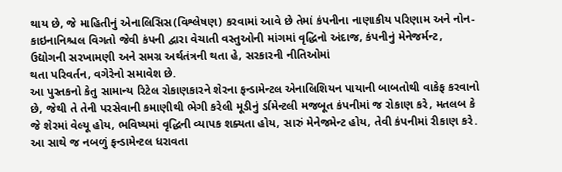થાય છે, જે માહિતીનું એનાલિસિસ(વિશ્લેષણ) કરવામાં આવે છે તેમાં કંપનીના નાણાકીય પરિણામ અને નોન-કાઇનાનિશ્ચલ વિગતો જેવી કંપની દ્વારા વેચાતી વસ્તુઓની માંગમાં વૃદ્ધિનો અંદાજ, કંપનીનું મેનેજર્મન્ટ,
ઉદ્યોગની સરખામણી અને સમગ્ર અર્થતંત્રની થતા હે, સરકારની નીતિઓમાં
થતા પરિવર્તન, વગેરેનો સમાવેશ છે.
આ પુસ્તકનો કેતુ સામાન્ય રિટેલ રોકાણકારને શેરના ફન્ડામેન્ટલ એનાલિશિયન પાયાની બાબતોથી વાકેફ કરવાનો છે, જેથી તે તેની પરસેવાની કમાણીથી ભેગી કરેલી મૂડીનું ર્ડામેન્ટલી મજબૂત કંપનીમાં જ રોકાણ કરે, મતલબ કે જે શેરમાં વેલ્યૂ હોય, ભવિષ્યમાં વૃદ્ધિની વ્યાપક શક્યતા હોય, સારું મેનેજમેન્ટ હોય, તેવી કંપનીમાં રીકાણ કરે. આ સાથે જ નબળું ફન્ડામેન્ટલ ધરાવતા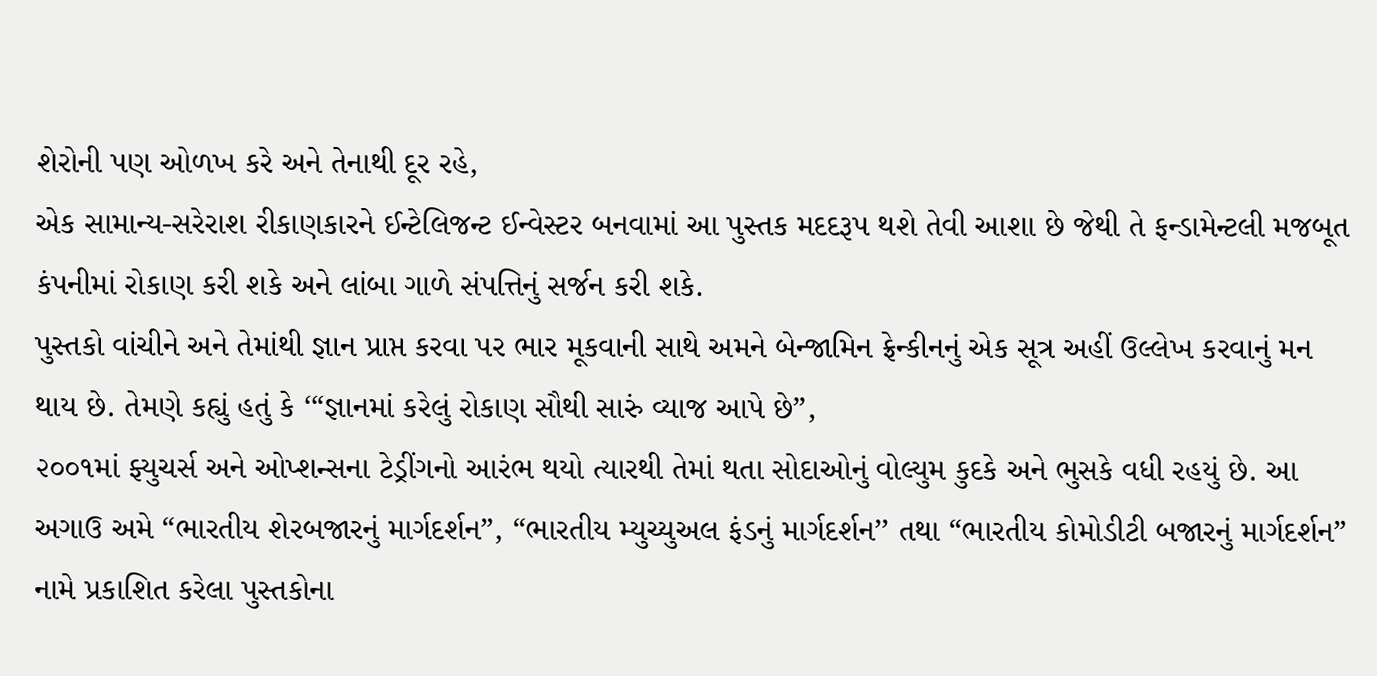શેરોની પણ ઓળખ કરે અને તેનાથી દૂર રહે,
એક સામાન્ય-સરેરાશ રીકાણકારને ઈન્ટેલિજન્ટ ઈન્વેસ્ટર બનવામાં આ પુસ્તક મદદરૂપ થશે તેવી આશા છે જેથી તે ફન્ડામેન્ટલી મજબૂત કંપનીમાં રોકાણ કરી શકે અને લાંબા ગાળે સંપત્તિનું સર્જન કરી શકે.
પુસ્તકો વાંચીને અને તેમાંથી જ્ઞાન પ્રાપ્ત કરવા પર ભાર મૂકવાની સાથે અમને બેન્જામિન ફ્રેન્કીનનું એક સૂત્ર અહીં ઉલ્લેખ કરવાનું મન થાય છે. તેમણે કહ્યું હતું કે ‘“જ્ઞાનમાં કરેલું રોકાણ સૌથી સારું વ્યાજ આપે છે”,
૨૦૦૧માં ફ્યુચર્સ અને ઓપ્શન્સના ટેડ્રીંગનો આરંભ થયો ત્યારથી તેમાં થતા સોદાઓનું વોલ્યુમ કુદકે અને ભુસકે વધી રહયું છે. આ અગાઉ અમે “ભારતીય શેરબજારનું માર્ગદર્શન”, “ભારતીય મ્યુચ્યુઅલ ફંડનું માર્ગદર્શન’’ તથા “ભારતીય કોમોડીટી બજારનું માર્ગદર્શન” નામે પ્રકાશિત કરેલા પુસ્તકોના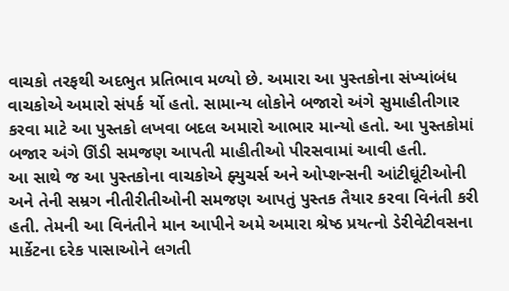વાચકો તરફથી અદભુત પ્રતિભાવ મળ્યો છે. અમારા આ પુસ્તકોના સંખ્યાંબંધ વાચકોએ અમારો સંપર્ક ર્યો હતો. સામાન્ય લોકોને બજારો અંગે સુમાહીતીગાર કરવા માટે આ પુસ્તકો લખવા બદલ અમારો આભાર માન્યો હતો. આ પુસ્તકોમાં બજાર અંગે ઊંડી સમજણ આપતી માહીતીઓ પીરસવામાં આવી હતી.
આ સાથે જ આ પુસ્તકોના વાચકોએ ફ્યુચર્સ અને ઓપ્શન્સની આંટીઘૂંટીઓની અને તેની સમ્રગ નીતીરીતીઓની સમજણ આપતું પુસ્તક તૈયાર કરવા વિનંતી કરી હતી. તેમની આ વિનંતીને માન આપીને અમે અમારા શ્રેષ્ઠ પ્રયત્નો ડેરીવેટીવસના માર્કેટના દરેક પાસાઓને લગતી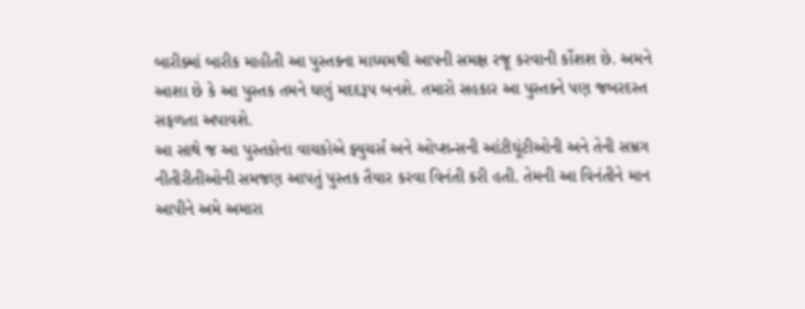બારીક્માં બારીક માહીતી આ પુસ્તક્ના માધ્યમથી આપની સમક્ષ રજૂ કરવાની ર્કોશશ છે. અમને આશા છે કે આ પુસ્તક તમને ઘણું મદદરૂપ બનશે. તમારો સહકાર આ પુસ્તક્ને પણ જબરદસ્ત સફળતા અપાવશે.
આ સાથે જ આ પુસ્તકોના વાચકોએ ફ્યુચર્સ અને ઓપ્શન્સની આંટીઘૂંટીઓની અને તેની સમ્રગ નીતીરીતીઓની સમજણ આપતું પુસ્તક તૈયાર કરવા વિનંતી કરી હતી. તેમની આ વિનંતીને માન આપીને અમે અમારા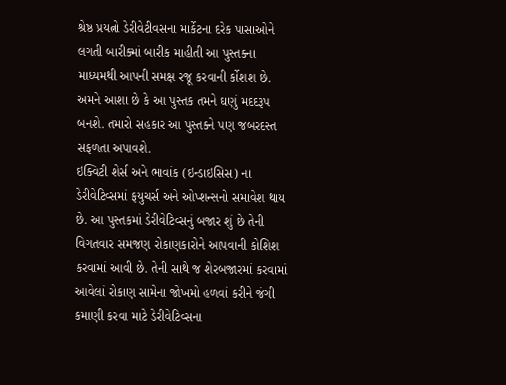શ્રેષ્ઠ પ્રયત્નો ડેરીવેટીવસના માર્કેટના દરેક પાસાઓને લગતી બારીક્માં બારીક માહીતી આ પુસ્તક્ના માધ્યમથી આપની સમક્ષ રજૂ કરવાની ર્કોશશ છે. અમને આશા છે કે આ પુસ્તક તમને ઘણું મદદરૂપ બનશે. તમારો સહકાર આ પુસ્તક્ને પણ જબરદસ્ત સફળતા અપાવશે.
ઇક્વિટી શેર્સ અને ભાવાંક (ઇન્ડાઇસિસ) ના ડેરીવેટિવ્સમાં ફયુચર્સ અને ઓપ્શન્સનો સમાવેશ થાય છે. આ પુસ્તકમાં ડેરીવેટિવ્સનું બજાર શું છે તેની વિગતવાર સમજણ રોકાણકારોને આપવાની કોશિશ કરવામાં આવી છે. તેની સાથે જ શેરબજારમાં કરવામાં આવેલાં રોકાણ સામેના જોખમો હળવાં કરીને જંગી કમાણી કરવા માટે ડેરીવેટિવ્સના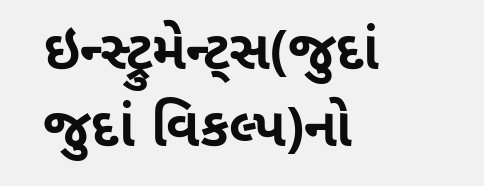ઇન્સ્ટ્રુમેન્ટ્સ(જુદાં જુદાં વિકલ્પ)નો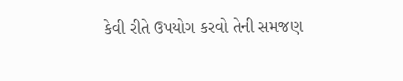કેવી રીતે ઉપયોગ કરવો તેની સમજણ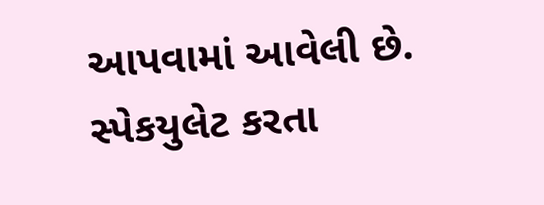આપવામાં આવેલી છે.
સ્પેકયુલેટ કરતા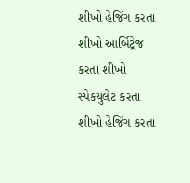શીખો હેજિંગ કરતા શીખો આર્બિટ્રેજ કરતા શીખો
સ્પેકયુલેટ કરતા શીખો હેજિંગ કરતા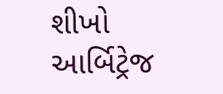શીખો આર્બિટ્રેજ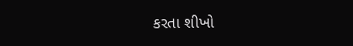કરતા શીખો